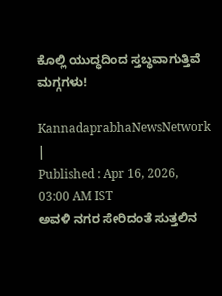ಕೊಲ್ಲಿ ಯುದ್ಧದಿಂದ ಸ್ತಬ್ಧವಾಗುತ್ತಿವೆ ಮಗ್ಗಗಳು!

KannadaprabhaNewsNetwork |
Published : Apr 16, 2026, 03:00 AM IST
ಅವಳಿ ನಗರ ಸೇರಿದಂತೆ ಸುತ್ತಲಿನ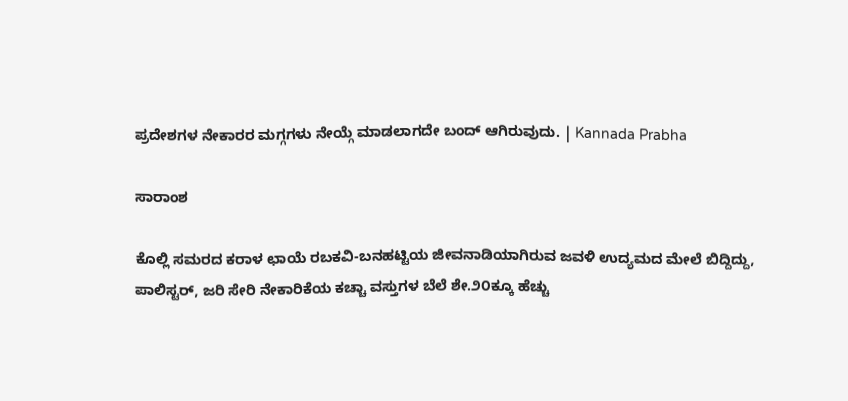ಪ್ರದೇಶಗಳ ನೇಕಾರರ ಮಗ್ಗಗಳು ನೇಯ್ಗೆ ಮಾಡಲಾಗದೇ ಬಂದ್ ಆಗಿರುವುದು. | Kannada Prabha

ಸಾರಾಂಶ

ಕೊಲ್ಲಿ ಸಮರದ ಕರಾಳ ಛಾಯೆ ರಬಕವಿ-ಬನಹಟ್ಟಿಯ ಜೀವನಾಡಿಯಾಗಿರುವ ಜವಳಿ ಉದ್ಯಮದ ಮೇಲೆ ಬಿದ್ದಿದ್ದು, ಪಾಲಿಸ್ಟರ್, ಜರಿ ಸೇರಿ ನೇಕಾರಿಕೆಯ ಕಚ್ಚಾ ವಸ್ತುಗಳ ಬೆಲೆ ಶೇ.೨೦ಕ್ಕೂ ಹೆಚ್ಚು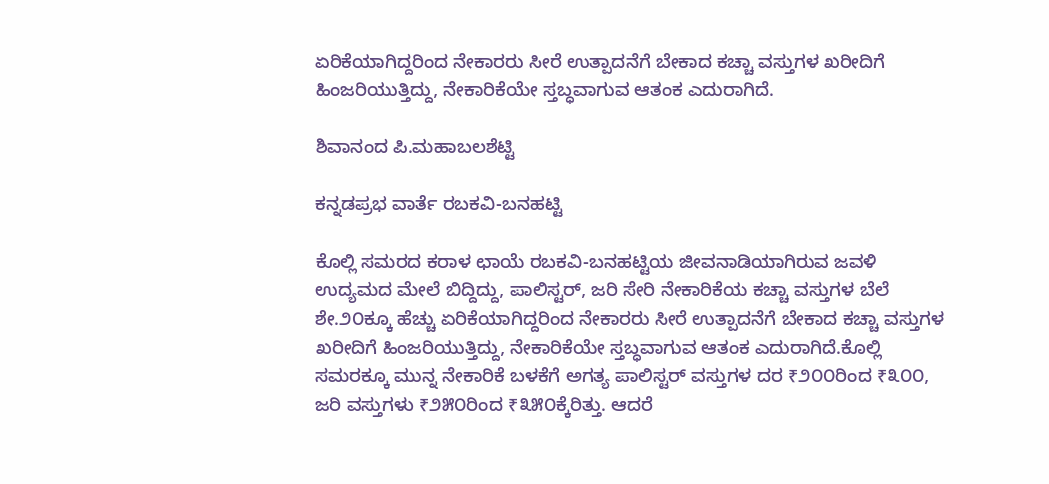ಏರಿಕೆಯಾಗಿದ್ದರಿಂದ ನೇಕಾರರು ಸೀರೆ ಉತ್ಪಾದನೆಗೆ ಬೇಕಾದ ಕಚ್ಚಾ ವಸ್ತುಗಳ ಖರೀದಿಗೆ ಹಿಂಜರಿಯುತ್ತಿದ್ದು, ನೇಕಾರಿಕೆಯೇ ಸ್ತಬ್ಧವಾಗುವ ಆತಂಕ ಎದುರಾಗಿದೆ.

ಶಿವಾನಂದ ಪಿ.ಮಹಾಬಲಶೆಟ್ಟಿ

ಕನ್ನಡಪ್ರಭ ವಾರ್ತೆ ರಬಕವಿ-ಬನಹಟ್ಟಿ

ಕೊಲ್ಲಿ ಸಮರದ ಕರಾಳ ಛಾಯೆ ರಬಕವಿ-ಬನಹಟ್ಟಿಯ ಜೀವನಾಡಿಯಾಗಿರುವ ಜವಳಿ ಉದ್ಯಮದ ಮೇಲೆ ಬಿದ್ದಿದ್ದು, ಪಾಲಿಸ್ಟರ್, ಜರಿ ಸೇರಿ ನೇಕಾರಿಕೆಯ ಕಚ್ಚಾ ವಸ್ತುಗಳ ಬೆಲೆ ಶೇ.೨೦ಕ್ಕೂ ಹೆಚ್ಚು ಏರಿಕೆಯಾಗಿದ್ದರಿಂದ ನೇಕಾರರು ಸೀರೆ ಉತ್ಪಾದನೆಗೆ ಬೇಕಾದ ಕಚ್ಚಾ ವಸ್ತುಗಳ ಖರೀದಿಗೆ ಹಿಂಜರಿಯುತ್ತಿದ್ದು, ನೇಕಾರಿಕೆಯೇ ಸ್ತಬ್ಧವಾಗುವ ಆತಂಕ ಎದುರಾಗಿದೆ.ಕೊಲ್ಲಿ ಸಮರಕ್ಕೂ ಮುನ್ನ ನೇಕಾರಿಕೆ ಬಳಕೆಗೆ ಅಗತ್ಯ ಪಾಲಿಸ್ಟರ್ ವಸ್ತುಗಳ ದರ ₹೨೦೦ರಿಂದ ₹೩೦೦, ಜರಿ ವಸ್ತುಗಳು ₹೨೫೦ರಿಂದ ₹೩೫೦ಕ್ಕೆರಿತ್ತು. ಆದರೆ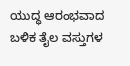ಯುದ್ಧ ಆರಂಭವಾದ ಬಳಿಕ ತೈಲ ವಸ್ತುಗಳ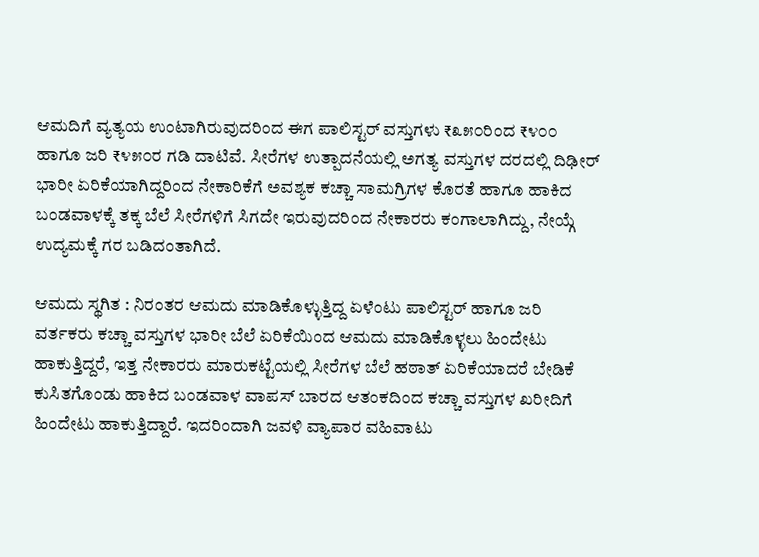ಆಮದಿಗೆ ವ್ಯತ್ಯಯ ಉಂಟಾಗಿರುವುದರಿಂದ ಈಗ ಪಾಲಿಸ್ಟರ್ ವಸ್ತುಗಳು ₹೩೫೦ರಿಂದ ₹೪೦೦ ಹಾಗೂ ಜರಿ ₹೪೫೦ರ ಗಡಿ ದಾಟಿವೆ. ಸೀರೆಗಳ ಉತ್ಪಾದನೆಯಲ್ಲಿ ಅಗತ್ಯ ವಸ್ತುಗಳ ದರದಲ್ಲಿ ದಿಢೀರ್‌ ಭಾರೀ ಏರಿಕೆಯಾಗಿದ್ದರಿಂದ ನೇಕಾರಿಕೆಗೆ ಅವಶ್ಯಕ ಕಚ್ಚಾ ಸಾಮಗ್ರಿಗಳ ಕೊರತೆ ಹಾಗೂ ಹಾಕಿದ ಬಂಡವಾಳಕ್ಕೆ ತಕ್ಕ ಬೆಲೆ ಸೀರೆಗಳಿಗೆ ಸಿಗದೇ ಇರುವುದರಿಂದ ನೇಕಾರರು ಕಂಗಾಲಾಗಿದ್ದು, ನೇಯ್ಗೆ ಉದ್ಯಮಕ್ಕೆ ಗರ ಬಡಿದಂತಾಗಿದೆ.

ಆಮದು ಸ್ಥಗಿತ : ನಿರಂತರ ಆಮದು ಮಾಡಿಕೊಳ್ಳುತ್ತಿದ್ದ ಏಳೆಂಟು ಪಾಲಿಸ್ಟರ್ ಹಾಗೂ ಜರಿ ವರ್ತಕರು ಕಚ್ಚಾ ವಸ್ತುಗಳ ಭಾರೀ ಬೆಲೆ ಏರಿಕೆಯಿಂದ ಆಮದು ಮಾಡಿಕೊಳ್ಳಲು ಹಿಂದೇಟು ಹಾಕುತ್ತಿದ್ದರೆ, ಇತ್ತ ನೇಕಾರರು ಮಾರುಕಟ್ಟೆಯಲ್ಲಿ ಸೀರೆಗಳ ಬೆಲೆ ಹಠಾತ್‌ ಏರಿಕೆಯಾದರೆ ಬೇಡಿಕೆ ಕುಸಿತಗೊಂಡು ಹಾಕಿದ ಬಂಡವಾಳ ವಾಪಸ್‌ ಬಾರದ ಆತಂಕದಿಂದ ಕಚ್ಚಾ ವಸ್ತುಗಳ ಖರೀದಿಗೆ ಹಿಂದೇಟು ಹಾಕುತ್ತಿದ್ದಾರೆ. ಇದರಿಂದಾಗಿ ಜವಳಿ ವ್ಯಾಪಾರ ವಹಿವಾಟು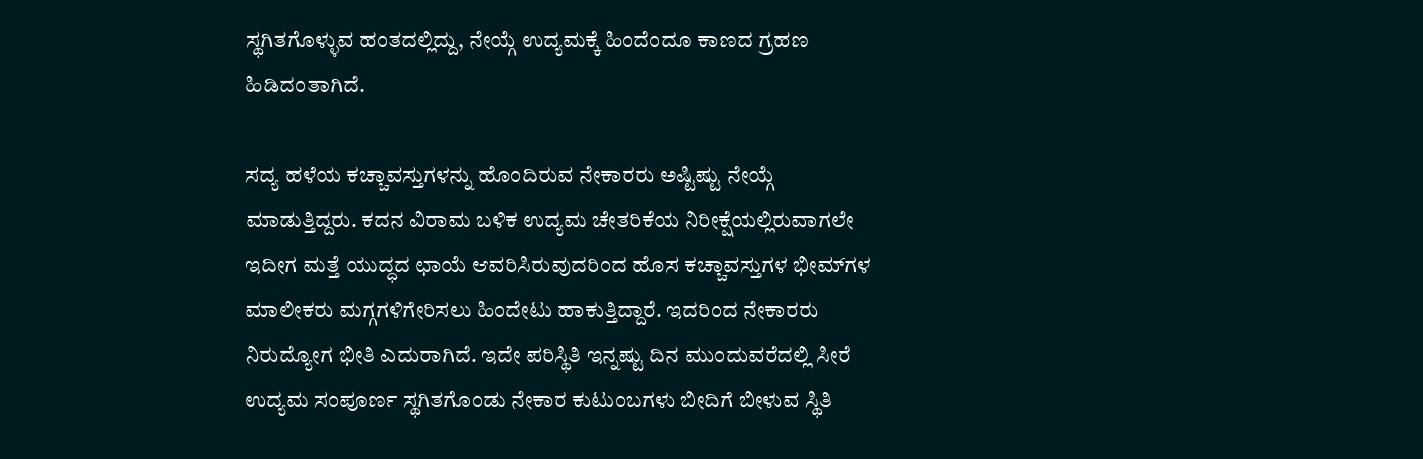ಸ್ಥಗಿತಗೊಳ್ಳುವ ಹಂತದಲ್ಲಿದ್ದು, ನೇಯ್ಗೆ ಉದ್ಯಮಕ್ಕೆ ಹಿಂದೆಂದೂ ಕಾಣದ ಗ್ರಹಣ ಹಿಡಿದಂತಾಗಿದೆ.

ಸದ್ಯ ಹಳೆಯ ಕಚ್ಚಾವಸ್ತುಗಳನ್ನು ಹೊಂದಿರುವ ನೇಕಾರರು ಅಷ್ಟಿಷ್ಟು ನೇಯ್ಗೆ ಮಾಡುತ್ತಿದ್ದರು. ಕದನ ವಿರಾಮ ಬಳಿಕ ಉದ್ಯಮ ಚೇತರಿಕೆಯ ನಿರೀಕ್ಷೆಯಲ್ಲಿರುವಾಗಲೇ ಇದೀಗ ಮತ್ತೆ ಯುದ್ಧದ ಛಾಯೆ ಆವರಿಸಿರುವುದರಿಂದ ಹೊಸ ಕಚ್ಚಾವಸ್ತುಗಳ ಭೀಮ್‌ಗಳ ಮಾಲೀಕರು ಮಗ್ಗಗಳಿಗೇರಿಸಲು ಹಿಂದೇಟು ಹಾಕುತ್ತಿದ್ದಾರೆ. ಇದರಿಂದ ನೇಕಾರರು ನಿರುದ್ಯೋಗ ಭೀತಿ ಎದುರಾಗಿದೆ. ಇದೇ ಪರಿಸ್ಥಿತಿ ಇನ್ನಷ್ಟು ದಿನ ಮುಂದುವರೆದಲ್ಲಿ ಸೀರೆ ಉದ್ಯಮ ಸಂಪೂರ್ಣ ಸ್ಥಗಿತಗೊಂಡು ನೇಕಾರ ಕುಟುಂಬಗಳು ಬೀದಿಗೆ ಬೀಳುವ ಸ್ಥಿತಿ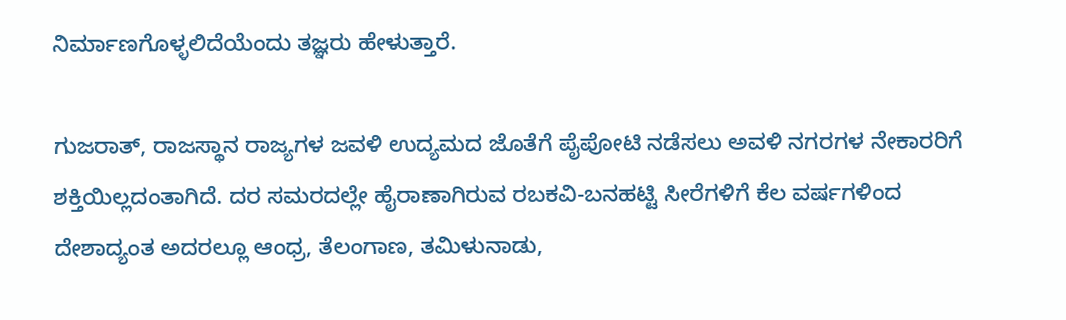ನಿರ್ಮಾಣಗೊಳ್ಳಲಿದೆಯೆಂದು ತಜ್ಞರು ಹೇಳುತ್ತಾರೆ.

ಗುಜರಾತ್, ರಾಜಸ್ಥಾನ ರಾಜ್ಯಗಳ ಜವಳಿ ಉದ್ಯಮದ ಜೊತೆಗೆ ಪೈಪೋಟಿ ನಡೆಸಲು ಅವಳಿ ನಗರಗಳ ನೇಕಾರರಿಗೆ ಶಕ್ತಿಯಿಲ್ಲದಂತಾಗಿದೆ. ದರ ಸಮರದಲ್ಲೇ ಹೈರಾಣಾಗಿರುವ ರಬಕವಿ-ಬನಹಟ್ಟಿ ಸೀರೆಗಳಿಗೆ ಕೆಲ ವರ್ಷಗಳಿಂದ ದೇಶಾದ್ಯಂತ ಅದರಲ್ಲೂ ಆಂಧ್ರ, ತೆಲಂಗಾಣ, ತಮಿಳುನಾಡು,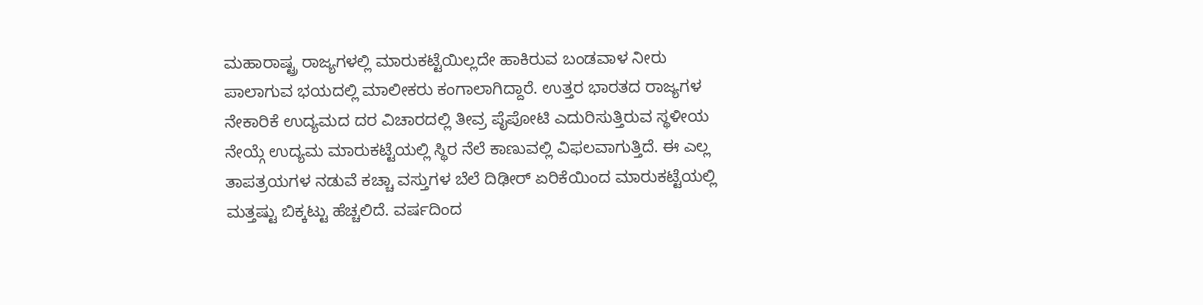ಮಹಾರಾಷ್ಟ್ರ ರಾಜ್ಯಗಳಲ್ಲಿ ಮಾರುಕಟ್ಟೆಯಿಲ್ಲದೇ ಹಾಕಿರುವ ಬಂಡವಾಳ ನೀರು ಪಾಲಾಗುವ ಭಯದಲ್ಲಿ ಮಾಲೀಕರು ಕಂಗಾಲಾಗಿದ್ದಾರೆ. ಉತ್ತರ ಭಾರತದ ರಾಜ್ಯಗಳ ನೇಕಾರಿಕೆ ಉದ್ಯಮದ ದರ ವಿಚಾರದಲ್ಲಿ ತೀವ್ರ ಪೈಪೋಟಿ ಎದುರಿಸುತ್ತಿರುವ ಸ್ಥಳೀಯ ನೇಯ್ಗೆ ಉದ್ಯಮ ಮಾರುಕಟ್ಟೆಯಲ್ಲಿ ಸ್ಥಿರ ನೆಲೆ ಕಾಣುವಲ್ಲಿ ವಿಫಲವಾಗುತ್ತಿದೆ. ಈ ಎಲ್ಲ ತಾಪತ್ರಯಗಳ ನಡುವೆ ಕಚ್ಚಾ ವಸ್ತುಗಳ ಬೆಲೆ ದಿಢೀರ್‌ ಏರಿಕೆಯಿಂದ ಮಾರುಕಟ್ಟೆಯಲ್ಲಿ ಮತ್ತಷ್ಟು ಬಿಕ್ಕಟ್ಟು ಹೆಚ್ಚಲಿದೆ. ವರ್ಷದಿಂದ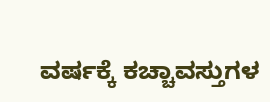ವರ್ಷಕ್ಕೆ ಕಚ್ಚಾವಸ್ತುಗಳ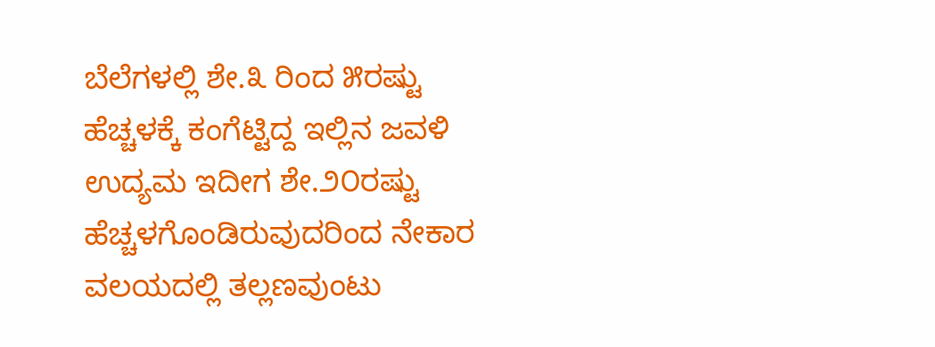ಬೆಲೆಗಳಲ್ಲಿ ಶೇ.೩ ರಿಂದ ೫ರಷ್ಟು ಹೆಚ್ಚಳಕ್ಕೆ ಕಂಗೆಟ್ಟಿದ್ದ ಇಲ್ಲಿನ ಜವಳಿ ಉದ್ಯಮ ಇದೀಗ ಶೇ.೨೦ರಷ್ಟು ಹೆಚ್ಚಳಗೊಂಡಿರುವುದರಿಂದ ನೇಕಾರ ವಲಯದಲ್ಲಿ ತಲ್ಲಣವುಂಟು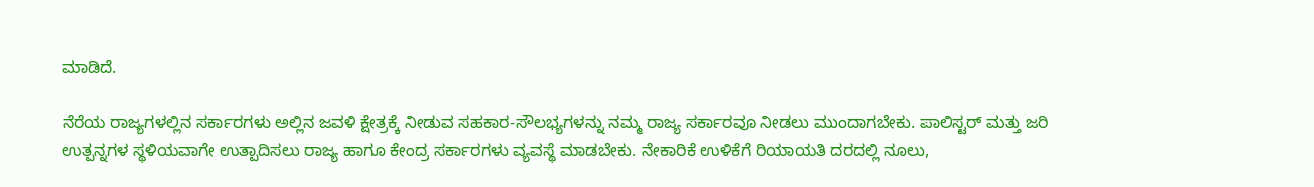ಮಾಡಿದೆ.

ನೆರೆಯ ರಾಜ್ಯಗಳಲ್ಲಿನ ಸರ್ಕಾರಗಳು ಅಲ್ಲಿನ ಜವಳಿ ಕ್ಷೇತ್ರಕ್ಕೆ ನೀಡುವ ಸಹಕಾರ-ಸೌಲಭ್ಯಗಳನ್ನು ನಮ್ಮ ರಾಜ್ಯ ಸರ್ಕಾರವೂ ನೀಡಲು ಮುಂದಾಗಬೇಕು. ಪಾಲಿಸ್ಟರ್ ಮತ್ತು ಜರಿ ಉತ್ಪನ್ನಗಳ ಸ್ಥಳಿಯವಾಗೇ ಉತ್ಪಾದಿಸಲು ರಾಜ್ಯ ಹಾಗೂ ಕೇಂದ್ರ ಸರ್ಕಾರಗಳು ವ್ಯವಸ್ಥೆ ಮಾಡಬೇಕು. ನೇಕಾರಿಕೆ ಉಳಿಕೆಗೆ ರಿಯಾಯತಿ ದರದಲ್ಲಿ ನೂಲು,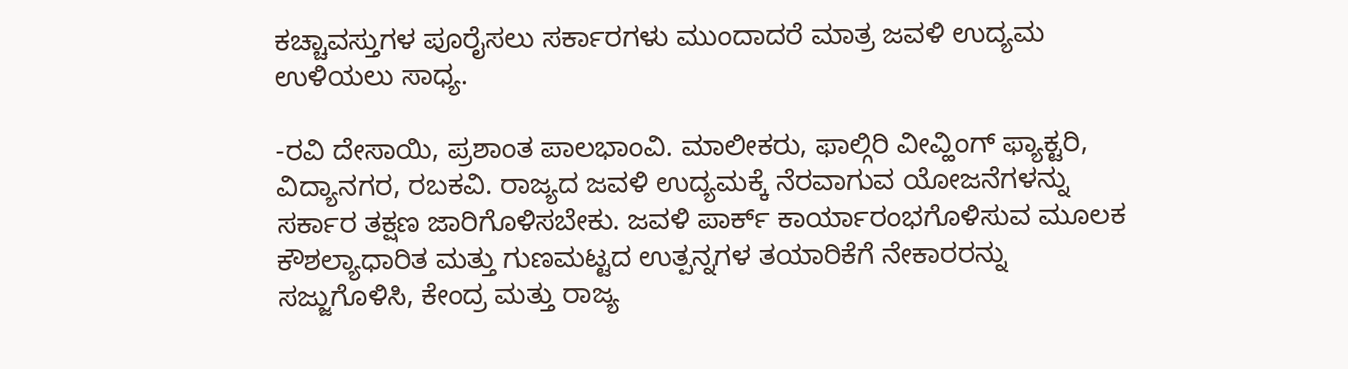ಕಚ್ಚಾವಸ್ತುಗಳ ಪೂರೈಸಲು ಸರ್ಕಾರಗಳು ಮುಂದಾದರೆ ಮಾತ್ರ ಜವಳಿ ಉದ್ಯಮ ಉಳಿಯಲು ಸಾಧ್ಯ.

-ರವಿ ದೇಸಾಯಿ, ಪ್ರಶಾಂತ ಪಾಲಭಾಂವಿ. ಮಾಲೀಕರು, ಫಾಲ್ಗಿರಿ ವೀವ್ಹಿಂಗ್ ಫ್ಯಾಕ್ಟರಿ, ವಿದ್ಯಾನಗರ, ರಬಕವಿ. ರಾಜ್ಯದ ಜವಳಿ ಉದ್ಯಮಕ್ಕೆ ನೆರವಾಗುವ ಯೋಜನೆಗಳನ್ನು ಸರ್ಕಾರ ತಕ್ಷಣ ಜಾರಿಗೊಳಿಸಬೇಕು. ಜವಳಿ ಪಾರ್ಕ್ ಕಾರ್ಯಾರಂಭಗೊಳಿಸುವ ಮೂಲಕ ಕೌಶಲ್ಯಾಧಾರಿತ ಮತ್ತು ಗುಣಮಟ್ಟದ ಉತ್ಪನ್ನಗಳ ತಯಾರಿಕೆಗೆ ನೇಕಾರರನ್ನು ಸಜ್ಜುಗೊಳಿಸಿ, ಕೇಂದ್ರ ಮತ್ತು ರಾಜ್ಯ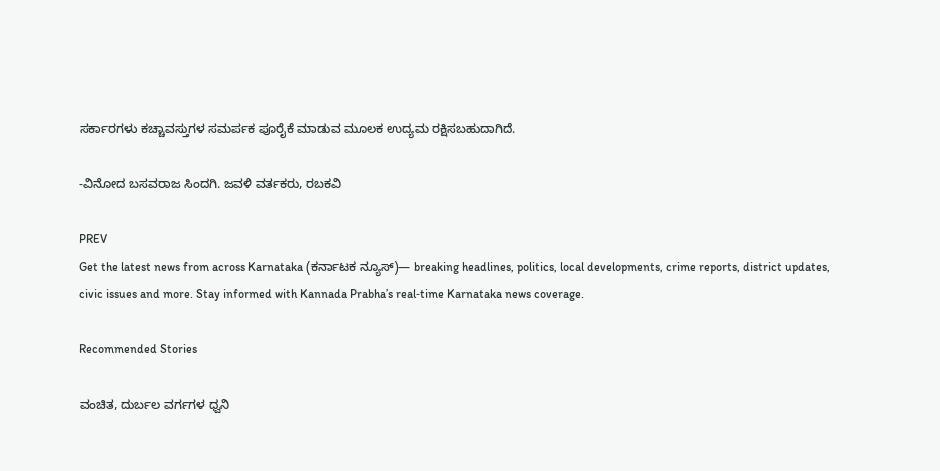ಸರ್ಕಾರಗಳು ಕಚ್ಚಾವಸ್ತುಗಳ ಸಮರ್ಪಕ ಪೂರೈಕೆ ಮಾಡುವ ಮೂಲಕ ಉದ್ಯಮ ರಕ್ಷಿಸಬಹುದಾಗಿದೆ.

-ವಿನೋದ ಬಸವರಾಜ ಸಿಂದಗಿ. ಜವಳಿ ವರ್ತಕರು, ರಬಕವಿ

PREV
Get the latest news from across Karnataka (ಕರ್ನಾಟಕ ನ್ಯೂಸ್)— breaking headlines, politics, local developments, crime reports, district updates, civic issues and more. Stay informed with Kannada Prabha’s real‑time Karnataka news coverage.

Recommended Stories

ವಂಚಿತ, ದುರ್ಬಲ ವರ್ಗಗಳ ಧ್ವನಿ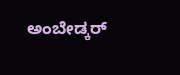ಅಂಬೇಡ್ಕರ್‌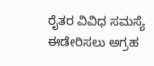ರೈತರ ವಿವಿಧ ಸಮಸ್ಯೆ ಈಡೇರಿಸಲು ಅಗ್ರಹ